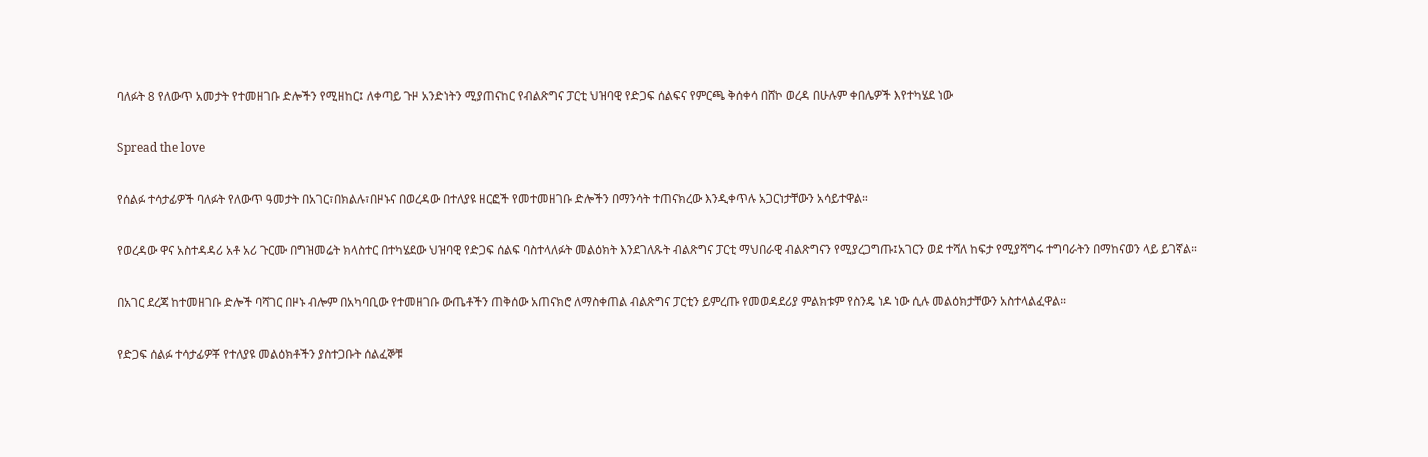ባለፉት 8 የለውጥ አመታት የተመዘገቡ ድሎችን የሚዘከር፤ ለቀጣይ ጉዞ አንድነትን ሚያጠናከር የብልጽግና ፓርቲ ህዝባዊ የድጋፍ ሰልፍና የምርጫ ቅሰቀሳ በሸኮ ወረዳ በሁሉም ቀበሌዎች እየተካሄደ ነው

Spread the love

የሰልፉ ተሳታፊዎች ባለፉት የለውጥ ዓመታት በአገር፣በክልሉ፣በዞኑና በወረዳው በተለያዩ ዘርፎች የመተመዘገቡ ድሎችን በማንሳት ተጠናክረው እንዲቀጥሉ አጋርነታቸውን አሳይተዋል።

የወረዳው ዋና አስተዳዳሪ አቶ አሪ ጉርሙ በግዝመሬት ክላስተር በተካሄደው ህዝባዊ የድጋፍ ሰልፍ ባስተላለፉት መልዕክት እንደገለጹት ብልጽግና ፓርቲ ማህበራዊ ብልጽግናን የሚያረጋግጡ፤አገርን ወደ ተሻለ ከፍታ የሚያሻግሩ ተግባራትን በማከናወን ላይ ይገኛል።

በአገር ደረጃ ከተመዘገቡ ድሎች ባሻገር በዞኑ ብሎም በአካባቢው የተመዘገቡ ውጤቶችን ጠቅሰው አጠናክሮ ለማስቀጠል ብልጽግና ፓርቲን ይምረጡ የመወዳደሪያ ምልክቱም የስንዴ ነዶ ነው ሲሉ መልዕክታቸውን አስተላልፈዋል።

የድጋፍ ሰልፉ ተሳታፊዎቾ የተለያዩ መልዕክቶችን ያስተጋቡት ሰልፈኞቹ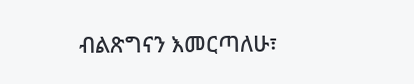ብልጽግናን እመርጣለሁ፣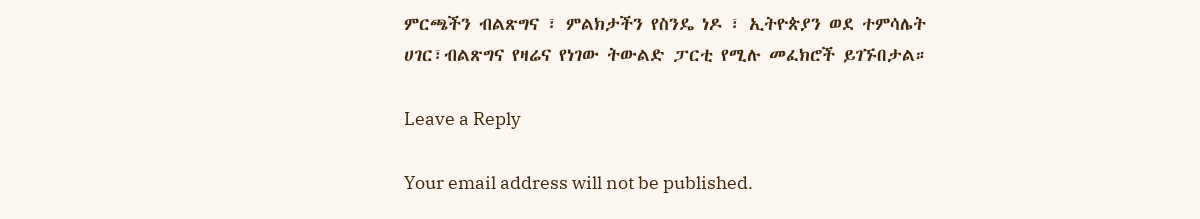ምርጫችን ብልጽግና ፣ ምልክታችን የስንዴ ነዶ ፣ ኢትዮጵያን ወደ ተምሳሌት ሀገር፣ብልጽግና የዛሬና የነገው ትውልድ ፓርቲ የሚሉ መፈክሮች ይገኙበታል።

Leave a Reply

Your email address will not be published.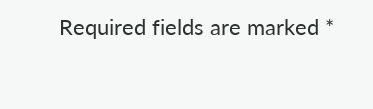Required fields are marked *